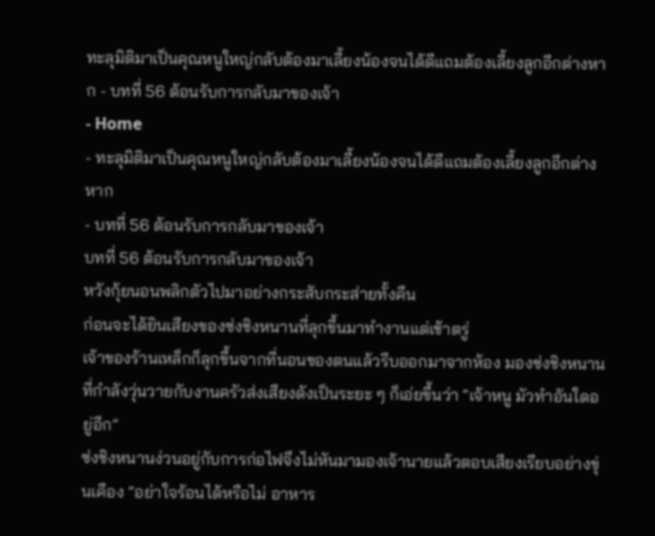ทะลุมิติมาเป็นคุณหนูใหญ่กลับต้องมาเลี้ยงน้องจนได้ดีแถมต้องเลี้ยงลูกอีกต่างหาก - บทที่ 56 ต้อนรับการกลับมาของเจ้า
- Home
- ทะลุมิติมาเป็นคุณหนูใหญ่กลับต้องมาเลี้ยงน้องจนได้ดีแถมต้องเลี้ยงลูกอีกต่างหาก
- บทที่ 56 ต้อนรับการกลับมาของเจ้า
บทที่ 56 ต้อนรับการกลับมาของเจ้า
หวังกุ้ยนอนพลิกตัวไปมาอย่างกระสับกระส่ายทั้งคืน
ก่อนจะได้ยินเสียงของซ่งชิงหนานที่ลุกขึ้นมาทำงานแต่เช้าตรู่
เจ้าของร้านเหล็กก็ลุกขึ้นจากที่นอนของตนแล้วรีบออกมาจากห้อง มองซ่งชิงหนานที่กำลังวุ่นวายกับงานครัวส่งเสียงดังเป็นระยะ ๆ ก็เอ่ยขึ้นว่า “เจ้าหนู มัวทำอันใดอยู่อีก”
ซ่งชิงหนานง่วนอยู่กับการก่อไฟจึงไม่หันมามองเจ้านายแล้วตอบเสียงเรียบอย่างขุ่นเคือง “อย่าใจร้อนได้หรือไม่ อาหาร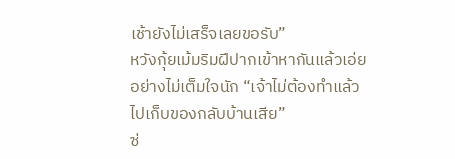เช้ายังไม่เสร็จเลยขอรับ”
หวังกุ้ยเม้มริมฝีปากเข้าหากันแล้วเอ่ยอย่างไม่เต็มใจนัก “เจ้าไม่ต้องทำแล้ว ไปเก็บของกลับบ้านเสีย”
ซ่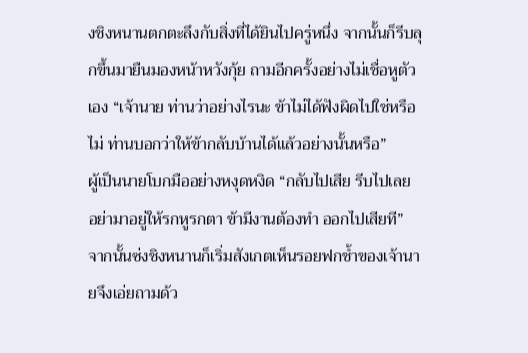งชิงหนานตกตะลึงกับสิ่งที่ได้ยินไปครู่หนึ่ง จากนั้นก็รีบลุกขึ้นมายืนมองหน้าหวังกุ้ย ถามอีกครั้งอย่างไม่เชื่อหูตัวเอง “เจ้านาย ท่านว่าอย่างไรนะ ข้าไม่ได้ฟังผิดไปใช่หรือไม่ ท่านบอกว่าให้ข้ากลับบ้านได้แล้วอย่างนั้นหรือ”
ผู้เป็นนายโบกมืออย่างหงุดหงิด “กลับไปเสีย รีบไปเลย อย่ามาอยู่ให้รกหูรกตา ข้ามีงานต้องทำ ออกไปเสียที”
จากนั้นซ่งชิงหนานก็เริ่มสังเกตเห็นรอยฟกช้ำของเจ้านายจึงเอ่ยถามด้ว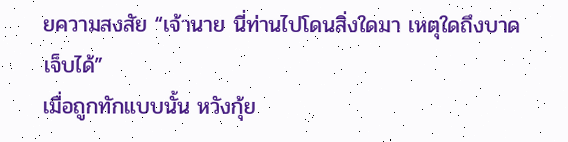ยความสงสัย “เจ้านาย นี่ท่านไปโดนสิ่งใดมา เหตุใดถึงบาดเจ็บได้”
เมื่อถูกทักแบบนั้น หวังกุ้ย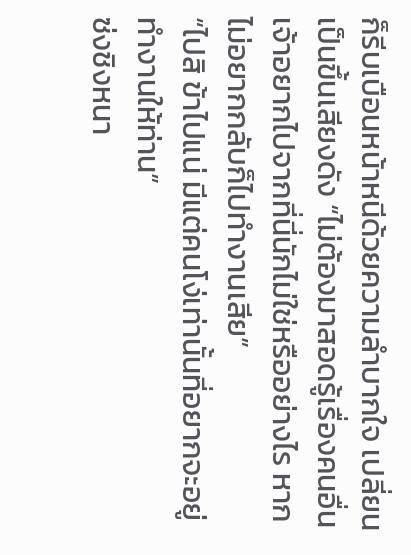ก็รีบเบือนหน้าหนีด้วยความลำบากใจ เปลี่ยนเป็นขึ้นเสียงดัง “ไม่ต้องมาสอดรู้เรื่องคนอื่น เจ้าอยากไปจากที่นี่นักไม่ใช่หรืออย่างไร หากไม่อยากกลับก็ไปทำงานเสีย”
“ไปสิ ข้าไปแน่ มีแต่คนโง่เท่านั้นที่อยากจะอยู่ทำงานให้ท่าน”
ซ่งชิงหนา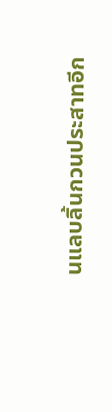นแลบลิ้นกวนประสาทอีก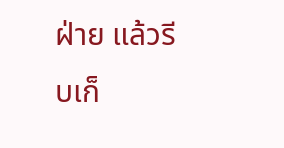ฝ่าย แล้วรีบเก็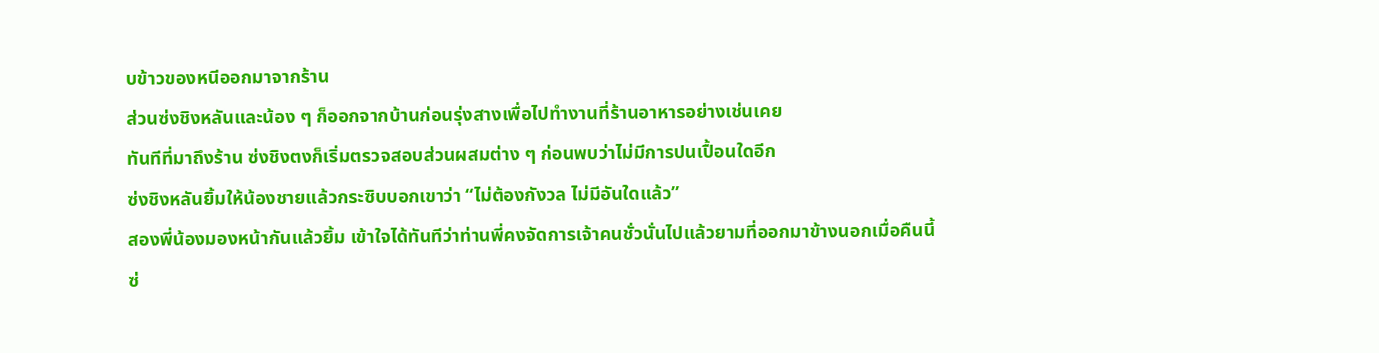บข้าวของหนีออกมาจากร้าน
ส่วนซ่งชิงหลันและน้อง ๆ ก็ออกจากบ้านก่อนรุ่งสางเพื่อไปทำงานที่ร้านอาหารอย่างเช่นเคย
ทันทีที่มาถึงร้าน ซ่งชิงตงก็เริ่มตรวจสอบส่วนผสมต่าง ๆ ก่อนพบว่าไม่มีการปนเปื้อนใดอีก
ซ่งชิงหลันยิ้มให้น้องชายแล้วกระซิบบอกเขาว่า “ไม่ต้องกังวล ไม่มีอันใดแล้ว”
สองพี่น้องมองหน้ากันแล้วยิ้ม เข้าใจได้ทันทีว่าท่านพี่คงจัดการเจ้าคนชั่วนั่นไปแล้วยามที่ออกมาข้างนอกเมื่อคืนนี้
ซ่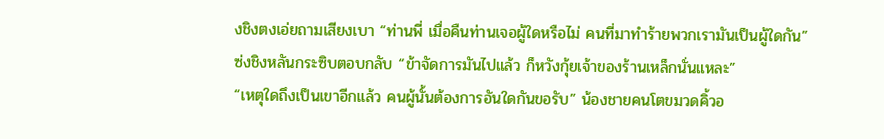งชิงตงเอ่ยถามเสียงเบา “ท่านพี่ เมื่อคืนท่านเจอผู้ใดหรือไม่ คนที่มาทำร้ายพวกเรามันเป็นผู้ใดกัน”
ซ่งชิงหลันกระซิบตอบกลับ “ข้าจัดการมันไปแล้ว ก็หวังกุ้ยเจ้าของร้านเหล็กนั่นแหละ”
“เหตุใดถึงเป็นเขาอีกแล้ว คนผู้นั้นต้องการอันใดกันขอรับ” น้องชายคนโตขมวดคิ้วอ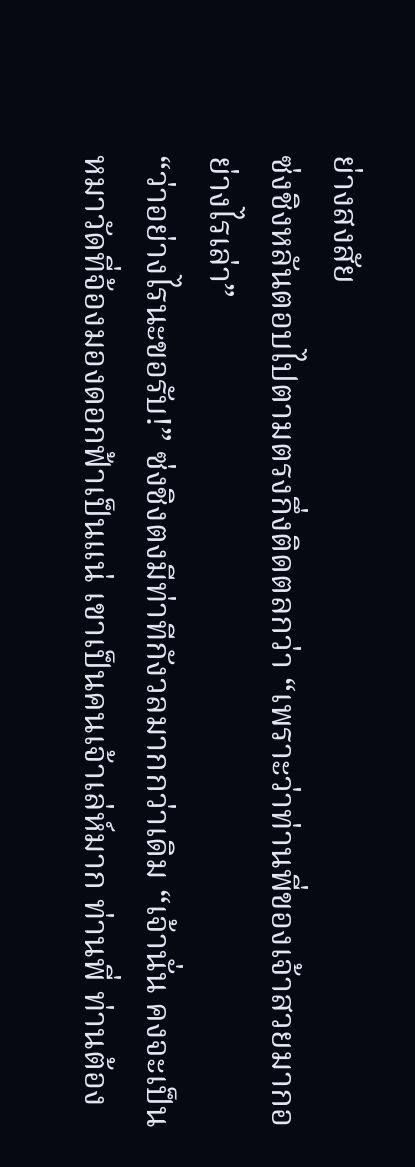ย่างสงสัย
ซ่งชิงหลันตอบไปตามตรงกึ่งติดตลกว่า “เพราะว่าท่านพี่ของเจ้าสวยมากอย่างไรเล่า”
“ว่าอย่างไรนะขอรับ!” ซ่งชิงตงมีท่าทีกังวลมากกว่าเดิม “เจ้านั่น คงจะเป็นหมาวัดที่จ้องมองดอกฟ้าเป็นแน่ เขาเป็นคนเจ้าเล่ห์มาก ท่านพี่ ท่านต้อง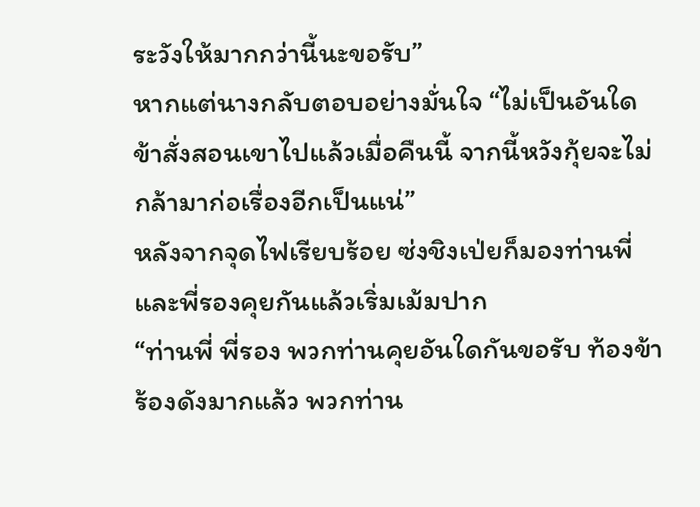ระวังให้มากกว่านี้นะขอรับ”
หากแต่นางกลับตอบอย่างมั่นใจ “ไม่เป็นอันใด ข้าสั่งสอนเขาไปแล้วเมื่อคืนนี้ จากนี้หวังกุ้ยจะไม่กล้ามาก่อเรื่องอีกเป็นแน่”
หลังจากจุดไฟเรียบร้อย ซ่งชิงเป่ยก็มองท่านพี่และพี่รองคุยกันแล้วเริ่มเม้มปาก
“ท่านพี่ พี่รอง พวกท่านคุยอันใดกันขอรับ ท้องข้าร้องดังมากแล้ว พวกท่าน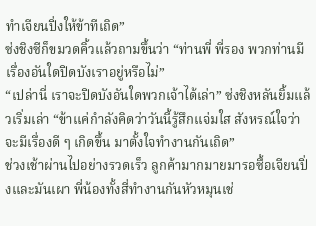ทำเจียนปิ่งให้ข้าทีเถิด”
ซ่งชิงซีก็ขมวดคิ้วแล้วถามขึ้นว่า “ท่านพี่ พี่รอง พวกท่านมีเรื่องอันใดปิดบังเราอยู่หรือไม่”
“เปล่านี่ เราจะปิดบังอันใดพวกเจ้าได้เล่า” ซ่งชิงหลันยิ้มแล้วเริ่มเล่า “ข้าแค่กำลังคิดว่าวันนี้รู้สึกแจ่มใส สังหรณ์ใจว่าจะมีเรื่องดี ๆ เกิดขึ้น มาตั้งใจทำงานกันเถิด”
ช่วงเช้าผ่านไปอย่างรวดเร็ว ลูกค้ามากมายมารอซื้อเจียนปิ่งและมันเผา พี่น้องทั้งสี่ทำงานกันหัวหมุนเช่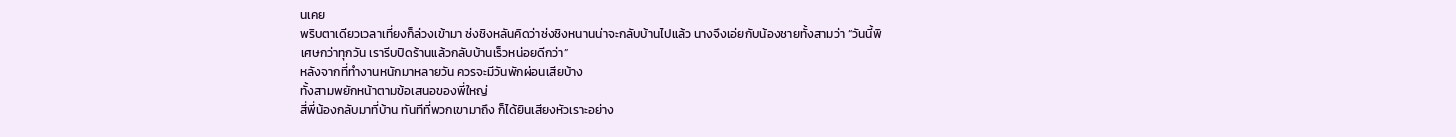นเคย
พริบตาเดียวเวลาเที่ยงก็ล่วงเข้ามา ซ่งชิงหลันคิดว่าซ่งชิงหนานน่าจะกลับบ้านไปแล้ว นางจึงเอ่ยกับน้องชายทั้งสามว่า “วันนี้พิเศษกว่าทุกวัน เรารีบปิดร้านแล้วกลับบ้านเร็วหน่อยดีกว่า”
หลังจากที่ทำงานหนักมาหลายวัน ควรจะมีวันพักผ่อนเสียบ้าง
ทั้งสามพยักหน้าตามข้อเสนอของพี่ใหญ่
สี่พี่น้องกลับมาที่บ้าน ทันทีที่พวกเขามาถึง ก็ได้ยินเสียงหัวเราะอย่าง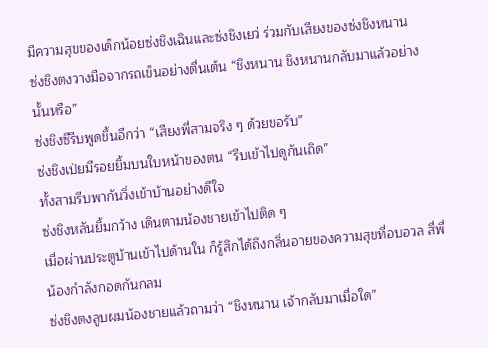มีความสุขของเด็กน้อยซ่งชิงเฉินและซ่งชิงเยว่ ร่วมกับเสียงของซ่งชิงหนาน
ซ่งชิงตงวางมือจากรถเข็นอย่างตื่นเต้น “ชิงหนาน ชิงหนานกลับมาแล้วอย่างนั้นหรือ”
ซ่งชิงซีรีบพูดขึ้นอีกว่า “เสียงพี่สามจริง ๆ ด้วยขอรับ”
ซ่งชิงเป่ยมีรอยยิ้มบนใบหน้าของตน “รีบเข้าไปดูกันเถิด”
ทั้งสามรีบพากันวิ่งเข้าบ้านอย่างดีใจ
ซ่งชิงหลันยิ้มกว้าง เดินตามน้องชายเข้าไปติด ๆ
เมื่อผ่านประตูบ้านเข้าไปด้านใน ก็รู้สึกได้ถึงกลิ่นอายของความสุขที่อบอวล สี่พี่น้องกำลังกอดกันกลม
ซ่งชิงตงลูบผมน้องชายแล้วถามว่า “ชิงหนาน เจ้ากลับมาเมื่อใด”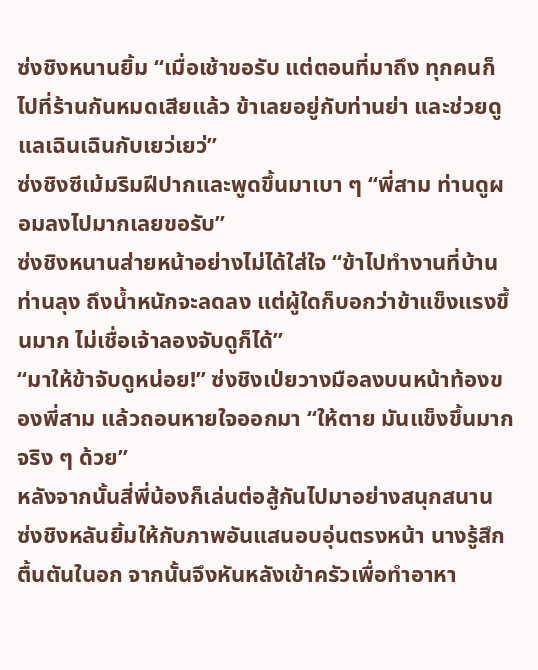ซ่งชิงหนานยิ้ม “เมื่อเช้าขอรับ แต่ตอนที่มาถึง ทุกคนก็ไปที่ร้านกันหมดเสียแล้ว ข้าเลยอยู่กับท่านย่า และช่วยดูแลเฉินเฉินกับเยว่เยว่”
ซ่งชิงซีเม้มริมฝีปากและพูดขึ้นมาเบา ๆ “พี่สาม ท่านดูผอมลงไปมากเลยขอรับ”
ซ่งชิงหนานส่ายหน้าอย่างไม่ได้ใส่ใจ “ข้าไปทำงานที่บ้านท่านลุง ถึงน้ำหนักจะลดลง แต่ผู้ใดก็บอกว่าข้าแข็งแรงขึ้นมาก ไม่เชื่อเจ้าลองจับดูก็ได้”
“มาให้ข้าจับดูหน่อย!” ซ่งชิงเป่ยวางมือลงบนหน้าท้องของพี่สาม แล้วถอนหายใจออกมา “ให้ตาย มันแข็งขึ้นมากจริง ๆ ด้วย”
หลังจากนั้นสี่พี่น้องก็เล่นต่อสู้กันไปมาอย่างสนุกสนาน
ซ่งชิงหลันยิ้มให้กับภาพอันแสนอบอุ่นตรงหน้า นางรู้สึกตื้นตันในอก จากนั้นจึงหันหลังเข้าครัวเพื่อทำอาหา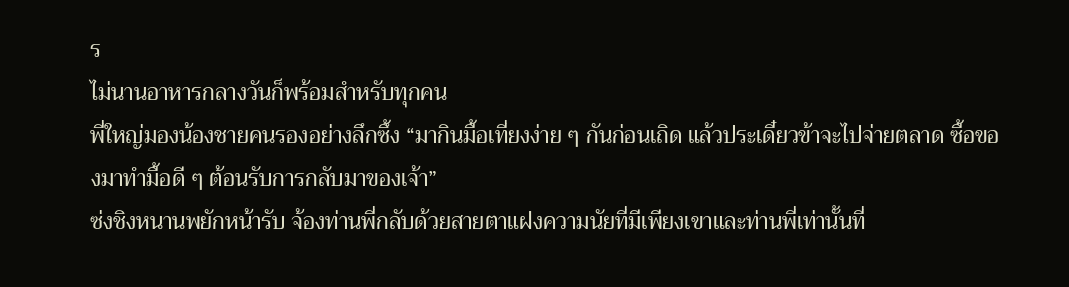ร
ไม่นานอาหารกลางวันก็พร้อมสำหรับทุกคน
พี่ใหญ่มองน้องชายคนรองอย่างลึกซึ้ง “มากินมื้อเที่ยงง่าย ๆ กันก่อนเถิด แล้วประเดี๋ยวข้าจะไปจ่ายตลาด ซื้อของมาทำมื้อดี ๆ ต้อนรับการกลับมาของเจ้า”
ซ่งชิงหนานพยักหน้ารับ จ้องท่านพี่กลับด้วยสายตาแฝงความนัยที่มีเพียงเขาและท่านพี่เท่านั้นที่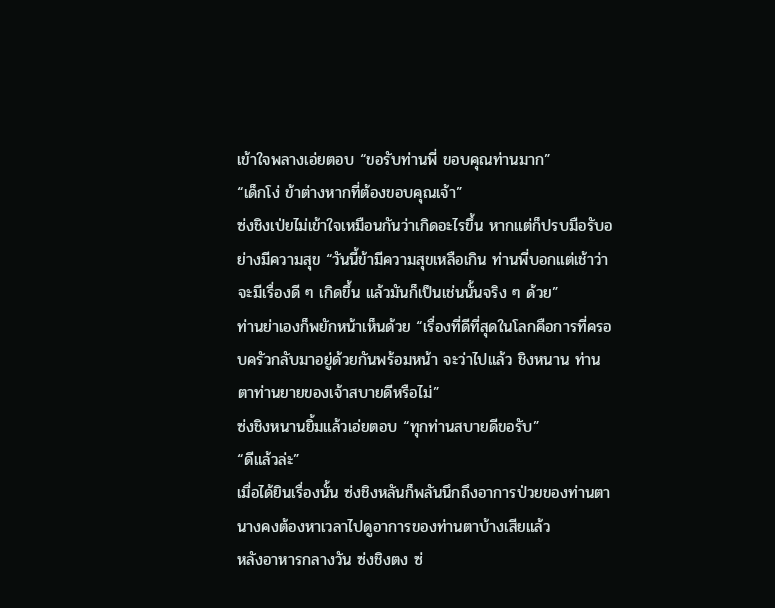เข้าใจพลางเอ่ยตอบ “ขอรับท่านพี่ ขอบคุณท่านมาก”
“เด็กโง่ ข้าต่างหากที่ต้องขอบคุณเจ้า”
ซ่งชิงเป่ยไม่เข้าใจเหมือนกันว่าเกิดอะไรขึ้น หากแต่ก็ปรบมือรับอย่างมีความสุข “วันนี้ข้ามีความสุขเหลือเกิน ท่านพี่บอกแต่เช้าว่าจะมีเรื่องดี ๆ เกิดขึ้น แล้วมันก็เป็นเช่นนั้นจริง ๆ ด้วย”
ท่านย่าเองก็พยักหน้าเห็นด้วย “เรื่องที่ดีที่สุดในโลกคือการที่ครอบครัวกลับมาอยู่ด้วยกันพร้อมหน้า จะว่าไปแล้ว ชิงหนาน ท่านตาท่านยายของเจ้าสบายดีหรือไม่”
ซ่งชิงหนานยิ้มแล้วเอ่ยตอบ “ทุกท่านสบายดีขอรับ”
“ดีแล้วล่ะ”
เมื่อได้ยินเรื่องนั้น ซ่งชิงหลันก็พลันนึกถึงอาการป่วยของท่านตา นางคงต้องหาเวลาไปดูอาการของท่านตาบ้างเสียแล้ว
หลังอาหารกลางวัน ซ่งชิงตง ซ่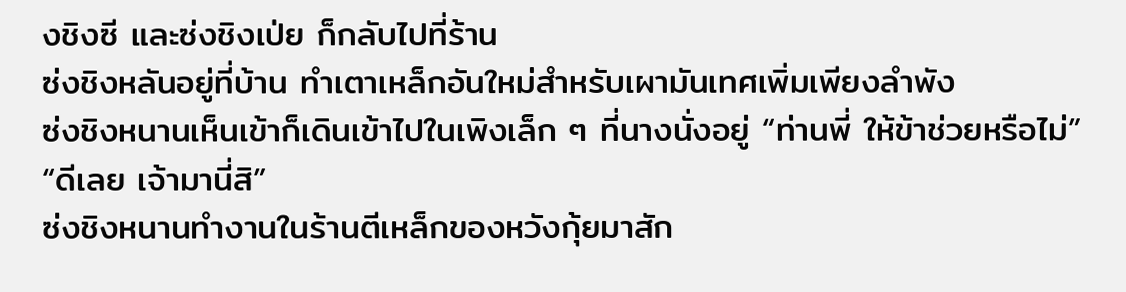งชิงซี และซ่งชิงเป่ย ก็กลับไปที่ร้าน
ซ่งชิงหลันอยู่ที่บ้าน ทำเตาเหล็กอันใหม่สำหรับเผามันเทศเพิ่มเพียงลำพัง
ซ่งชิงหนานเห็นเข้าก็เดินเข้าไปในเพิงเล็ก ๆ ที่นางนั่งอยู่ “ท่านพี่ ให้ข้าช่วยหรือไม่”
“ดีเลย เจ้ามานี่สิ”
ซ่งชิงหนานทำงานในร้านตีเหล็กของหวังกุ้ยมาสัก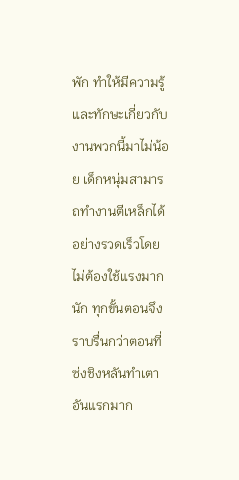พัก ทำให้มีความรู้ และทักษะเกี่ยวกับงานพวกนี้มาไม่น้อย เด็กหนุ่มสามารถทำงานตีเหล็กได้อย่างรวดเร็วโดยไม่ต้องใช้แรงมากนัก ทุกขั้นตอนจึงราบรื่นกว่าตอนที่ซ่งชิงหลันทำเตาอันแรกมาก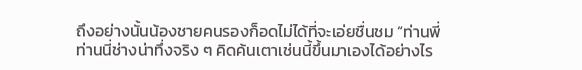ถึงอย่างนั้นน้องชายคนรองก็อดไม่ได้ที่จะเอ่ยชื่นชม “ท่านพี่ ท่านนี่ช่างน่าทึ่งจริง ๆ คิดค้นเตาเช่นนี้ขึ้นมาเองได้อย่างไร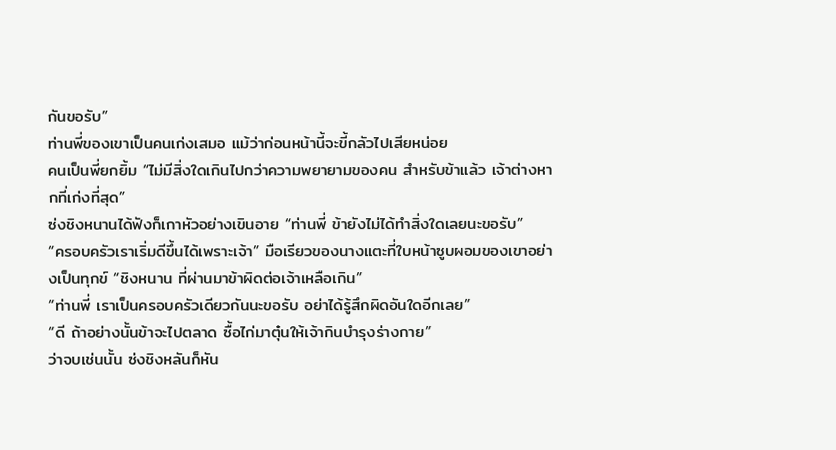กันขอรับ”
ท่านพี่ของเขาเป็นคนเก่งเสมอ แม้ว่าก่อนหน้านี้จะขี้กลัวไปเสียหน่อย
คนเป็นพี่ยกยิ้ม “ไม่มีสิ่งใดเกินไปกว่าความพยายามของคน สำหรับข้าแล้ว เจ้าต่างหากที่เก่งที่สุด”
ซ่งชิงหนานได้ฟังก็เกาหัวอย่างเขินอาย “ท่านพี่ ข้ายังไม่ได้ทำสิ่งใดเลยนะขอรับ”
“ครอบครัวเราเริ่มดีขึ้นได้เพราะเจ้า” มือเรียวของนางแตะที่ใบหน้าซูบผอมของเขาอย่างเป็นทุกข์ “ชิงหนาน ที่ผ่านมาข้าผิดต่อเจ้าเหลือเกิน”
“ท่านพี่ เราเป็นครอบครัวเดียวกันนะขอรับ อย่าได้รู้สึกผิดอันใดอีกเลย”
“ดี ถ้าอย่างนั้นข้าจะไปตลาด ซื้อไก่มาตุ๋นให้เจ้ากินบำรุงร่างกาย”
ว่าจบเช่นนั้น ซ่งชิงหลันก็หัน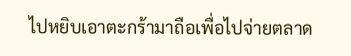ไปหยิบเอาตะกร้ามาถือเพื่อไปจ่ายตลาด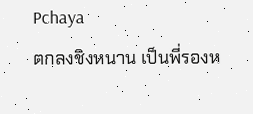Pchaya
ตกลงชิงหนาน เป็นพี่รองห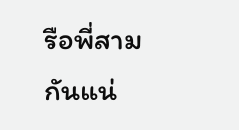รือพี่สามกันแน่